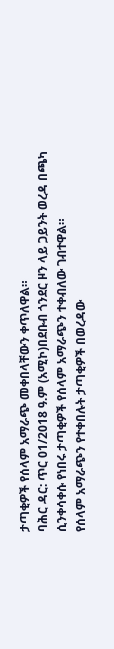ታጣቂዎች የሰላም አማራጭ መቀበላቸውን ቀጥለዋል።
ባሕር ዳር: ጥር 01/2018 ዓ.ም (አሚኮ)በደቡብ ጎንደር ዞን ላይ ጋይንት ወረዳ በጫካ ሲንቀሳቀሱ የነበሩ ታጣቂዎች የሰላም አማራጭን ተቀብለው ገብተዋል።
የሰላም አማራጭን የተቀበሉት ታጣቂዎች በወረዳው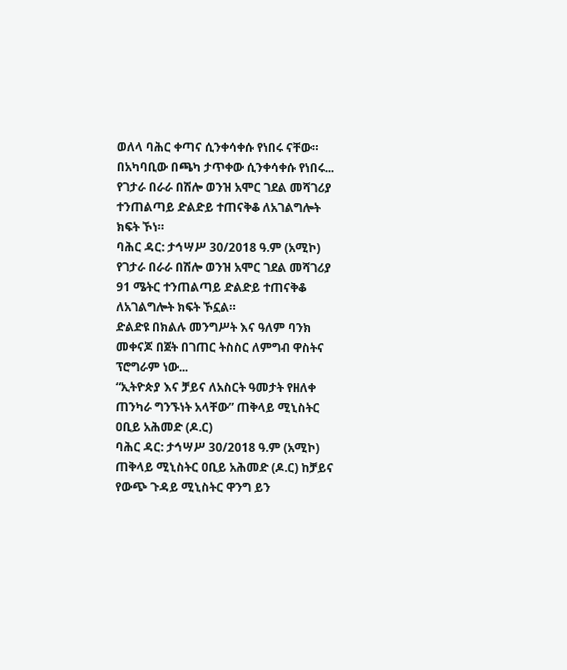ወለላ ባሕር ቀጣና ሲንቀሳቀሱ የነበሩ ናቸው። በአካባቢው በጫካ ታጥቀው ሲንቀሳቀሱ የነበሩ...
የገታራ በራራ በሽሎ ወንዝ አሞር ገደል መሻገሪያ ተንጠልጣይ ድልድይ ተጠናቅቆ ለአገልግሎት ክፍት ኾነ።
ባሕር ዳር: ታኅሣሥ 30/2018 ዓ.ም (አሚኮ) የገታራ በራራ በሽሎ ወንዝ አሞር ገደል መሻገሪያ 91 ሜትር ተንጠልጣይ ድልድይ ተጠናቅቆ ለአገልግሎት ክፍት ኾኗል።
ድልድዩ በክልሉ መንግሥት እና ዓለም ባንክ መቀናጆ በጀት በገጠር ትስስር ለምግብ ዋስትና ፕሮግራም ነው...
“ኢትዮጵያ እና ቻይና ለአስርት ዓመታት የዘለቀ ጠንካራ ግንኙነት አላቸው” ጠቅላይ ሚኒስትር ዐቢይ አሕመድ (ዶ.ር)
ባሕር ዳር: ታኅሣሥ 30/2018 ዓ.ም (አሚኮ) ጠቅላይ ሚኒስትር ዐቢይ አሕመድ (ዶ.ር) ከቻይና የውጭ ጉዳይ ሚኒስትር ዋንግ ይን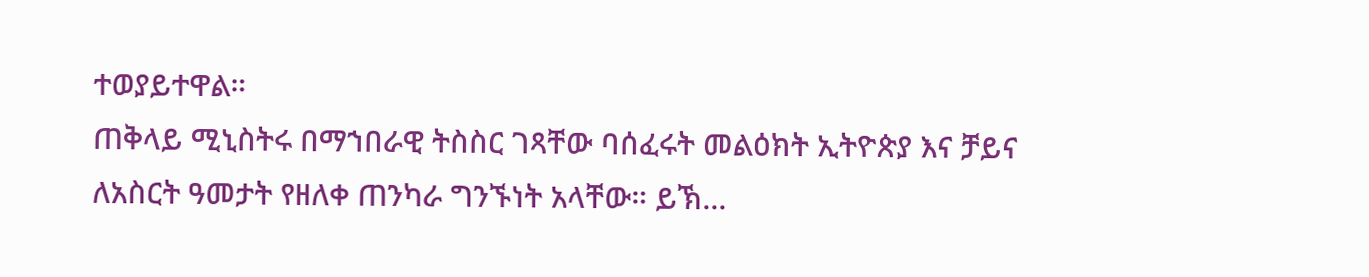ተወያይተዋል።
ጠቅላይ ሚኒስትሩ በማኀበራዊ ትስስር ገጻቸው ባሰፈሩት መልዕክት ኢትዮጵያ እና ቻይና ለአስርት ዓመታት የዘለቀ ጠንካራ ግንኙነት አላቸው። ይኽ...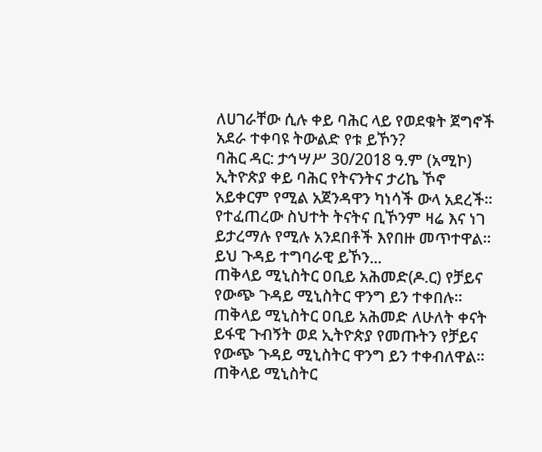ለሀገራቸው ሲሉ ቀይ ባሕር ላይ የወደቁት ጀግኖች አደራ ተቀባዩ ትውልድ የቱ ይኾን?
ባሕር ዳር: ታኅሣሥ 30/2018 ዓ.ም (አሚኮ) ኢትዮጵያ ቀይ ባሕር የትናንትና ታሪኬ ኾኖ አይቀርም የሚል አጀንዳዋን ካነሳች ውላ አደረች። የተፈጠረው ስህተት ትናትና ቢኾንም ዛሬ እና ነገ ይታረማሉ የሚሉ አንደበቶች እየበዙ መጥተዋል። ይህ ጉዳይ ተግባራዊ ይኾን...
ጠቅላይ ሚኒስትር ዐቢይ አሕመድ(ዶ.ር) የቻይና የውጭ ጉዳይ ሚኒስትር ዋንግ ይን ተቀበሉ።
ጠቅላይ ሚኒስትር ዐቢይ አሕመድ ለሁለት ቀናት ይፋዊ ጉብኝት ወደ ኢትዮጵያ የመጡትን የቻይና የውጭ ጉዳይ ሚኒስትር ዋንግ ይን ተቀብለዋል።
ጠቅላይ ሚኒስትር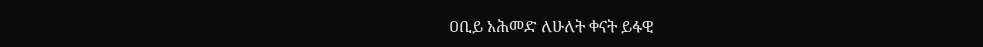ዐቢይ አሕመድ ለሁለት ቀናት ይፋዊ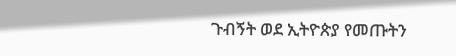ጉብኝት ወደ ኢትዮጵያ የመጡትን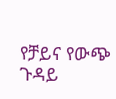የቻይና የውጭ ጉዳይ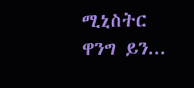ሚኒስትር ዋንግ ይን...